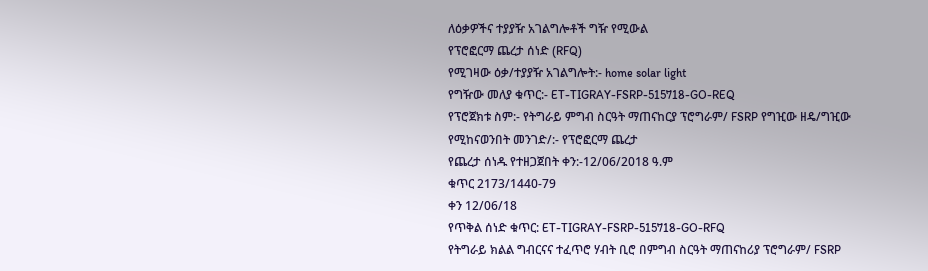ለዕቃዎችና ተያያዥ አገልግሎቶች ግዥ የሚውል
የፕሮፎርማ ጨረታ ሰነድ (RFQ)
የሚገዛው ዕቃ/ተያያዥ አገልግሎት:- home solar light
የግዥው መለያ ቁጥር:- ET-TIGRAY-FSRP-515718-GO-REQ
የፕሮጀክቱ ስም:- የትግራይ ምግብ ስርዓት ማጠናከርያ ፕሮግራም/ FSRP የግዢው ዘዴ/ግዢው የሚከናወንበት መንገድ/:- የፕሮፎርማ ጨረታ
የጨረታ ሰነዱ የተዘጋጀበት ቀን:-12/06/2018 ዓ.ም
ቁጥር 2173/1440-79
ቀን 12/06/18
የጥቅል ሰነድ ቁጥር: ET-TIGRAY-FSRP-515718-GO-RFQ
የትግራይ ክልል ግብርናና ተፈጥሮ ሃብት ቢሮ በምግብ ስርዓት ማጠናከሪያ ፕሮግራም/ FSRP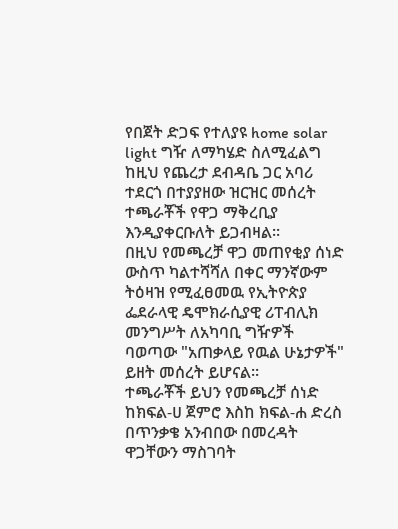የበጀት ድጋፍ የተለያዩ home solar light ግዥ ለማካሄድ ስለሚፈልግ ከዚህ የጨረታ ደብዳቤ ጋር አባሪ ተደርጎ በተያያዘው ዝርዝር መሰረት ተጫራቾች የዋጋ ማቅረቢያ እንዲያቀርቡለት ይጋብዛል፡፡
በዚህ የመጫረቻ ዋጋ መጠየቂያ ሰነድ ውስጥ ካልተሻሻለ በቀር ማንኛውም ትዕዛዝ የሚፈፀመዉ የኢትዮጵያ ፌደራላዊ ዴሞክራሲያዊ ሪፐብሊክ መንግሥት ለአካባቢ ግዥዎች ባወጣው "አጠቃላይ የዉል ሁኔታዎች" ይዘት መሰረት ይሆናል፡፡
ተጫራቾች ይህን የመጫረቻ ሰነድ ከክፍል-ሀ ጀምሮ እስከ ክፍል-ሐ ድረስ በጥንቃቄ አንብበው በመረዳት ዋጋቸውን ማስገባት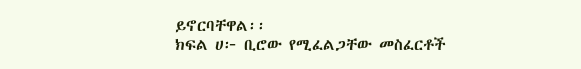ይኖርባቸዋል፡፡
ክፍል ሀ፦ ቢሮው የሚፈልጋቸው መስፈርቶች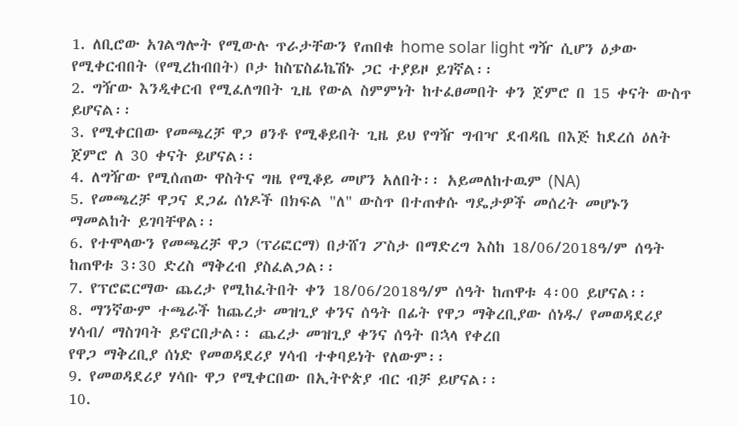1. ለቢሮው አገልግሎት የሚውሉ ጥራታቸውን የጠበቁ home solar light ግዥ ሲሆን ዕቃው የሚቀርብበት (የሚረከብበት) ቦታ ከስፔስፊኬሽኑ ጋር ተያይዞ ይገኛል፡፡
2. ግዥው እንዲቀርብ የሚፈለግበት ጊዜ የውል ስምምነት ከተፈፀመበት ቀን ጀምሮ በ 15 ቀናት ውስጥ ይሆናል፡፡
3. የሚቀርበው የመጫረቻ ዋጋ ፀንቶ የሚቆይበት ጊዜ ይህ የግዥ ግብዣ ደብዳቤ በእጅ ከደረሰ ዕለት ጀምሮ ለ 30 ቀናት ይሆናል፡፡
4. ለግዥው የሚሰጠው ዋስትና ግዜ የሚቆይ መሆን አለበት፡፡ አይመለከተዉም (NA)
5. የመጫረቻ ዋጋና ደጋፊ ሰነዶች በክፍል "ለ" ውስጥ በተጠቀሱ ግዴታዎች መሰረት መሆኑን ማመልከት ይገባቸዋል፡፡
6. የተሞላውን የመጫረቻ ዋጋ (ፕሪፎርማ) በታሸገ ፖስታ በማድረግ እስከ 18/06/2018ዓ/ም ሰዓት ከጠዋቱ 3፡30 ድረስ ማቅረብ ያስፈልጋል፡፡
7. የፕሮፎርማው ጨረታ የሚከፈትበት ቀን 18/06/2018ዓ/ም ሰዓት ከጠዋቱ 4፡00 ይሆናል፡፡
8. ማንኛውም ተጫራች ከጨረታ መዝጊያ ቀንና ሰዓት በፊት የዋጋ ማቅረቢያው ሰነዱ/ የመወዳደሪያ ሃሳብ/ ማስገባት ይኖርበታል፡፡ ጨረታ መዝጊያ ቀንና ሰዓት በኋላ የቀረበ
የዋጋ ማቅረቢያ ሰነድ የመወዳደሪያ ሃሳብ ተቀባይነት የለውም፡፡
9. የመወዳደሪያ ሃሳቡ ዋጋ የሚቀርበው በኢትዮጵያ ብር ብቻ ይሆናል፡፡
10.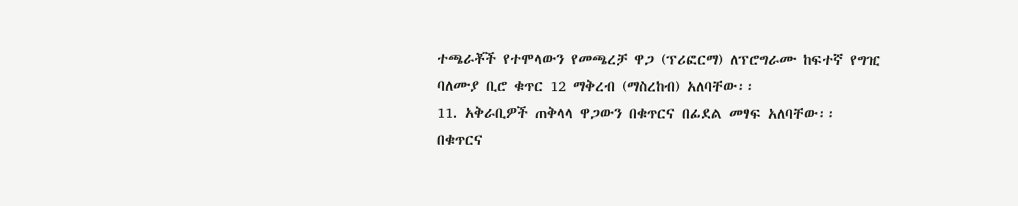ተጫራቾች የተሞላውን የመጫረቻ ዋጋ (ፕሪፎርማ) ለፕሮግራሙ ከፍተኛ የግዢ ባለሙያ ቢሮ ቁጥር 12 ማቅረብ (ማስረከብ) አለባቸው፡፡
11. አቅራቢዎች ጠቅላላ ዋጋውን በቁጥርና በፊደል መፃፍ አለባቸው፡፡ በቁጥርና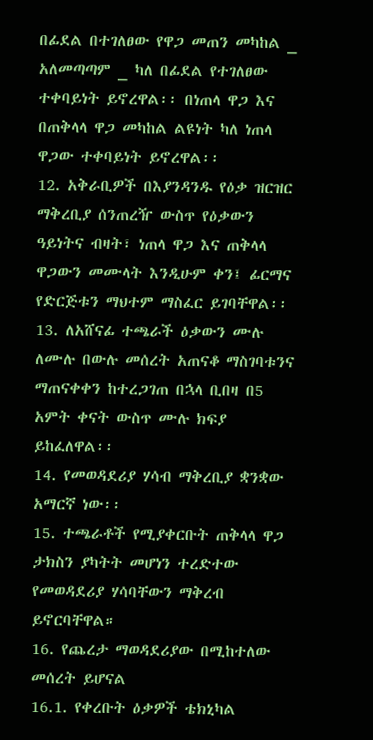በፊደል በተገለፀው የዋጋ መጠን መካከል _ አለመጣጣም _ ካለ በፊደል የተገለፀው ተቀባይነት ይኖረዋል፡፡ በነጠላ ዋጋ እና በጠቅላላ ዋጋ መካከል ልዩነት ካለ ነጠላ ዋጋው ተቀባይነት ይኖረዋል፡፡
12. አቅራቢዎች በእያንዳንዱ የዕቃ ዝርዝር ማቅረቢያ ሰንጠረዥ ውስጥ የዕቃውን ዓይነትና ብዛት፣ ነጠላ ዋጋ እና ጠቅላላ ዋጋውን መሙላት እንዲሁም ቀን፤ ፊርማና የድርጅቱን ማህተም ማስፈር ይገባቸዋል፡፡
13. ለአሸናፊ ተጫራች ዕቃውን ሙሉ ለሙሉ በውሉ መሰረት አጠናቆ ማስገባቱንና ማጠናቀቀን ከተረጋገጠ በኋላ ቢበዛ በ5 አምት ቀናት ውስጥ ሙሉ ክፍያ ይከፈለዋል፡፡
14. የመወዳደሪያ ሃሳብ ማቅረቢያ ቋንቋው አማርኛ ነው፡፡
15. ተጫራቶች የሚያቀርቡት ጠቅላላ ዋጋ ታክስን ያካትት መሆነን ተረድተው የመወዳደሪያ ሃሳባቸውን ማቅረብ ይኖርባቸዋል።
16. የጨረታ ማወዳደሪያው በሚከተለው መሰረት ይሆናል
16.1. የቀረቡት ዕቃዎች ቴክኒካል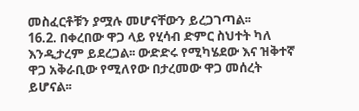መስፈርቶቹን ያሟሉ መሆናቸውን ይረጋገጣል፡፡
16.2. በቀረበው ዋጋ ላይ የሂሳብ ድምር ስህተት ካለ እንዲታረም ይደረጋል፡፡ ውድድሩ የሚካሄደው እና ዝቅተኛ ዋጋ አቅራቢው የሚለየው በታረመው ዋጋ መሰረት ይሆናል፡፡